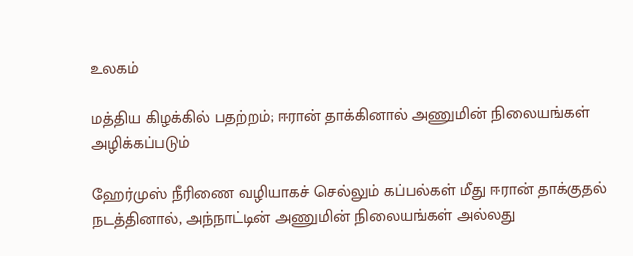உலகம்

மத்திய கிழக்கில் பதற்றம்; ஈரான் தாக்கினால் அணுமின் நிலையங்கள் அழிக்கப்படும்

ஹேர்முஸ் நீரிணை வழியாகச் செல்லும் கப்பல்கள் மீது ஈரான் தாக்குதல் நடத்தினால், அந்நாட்டின் அணுமின் நிலையங்கள் அல்லது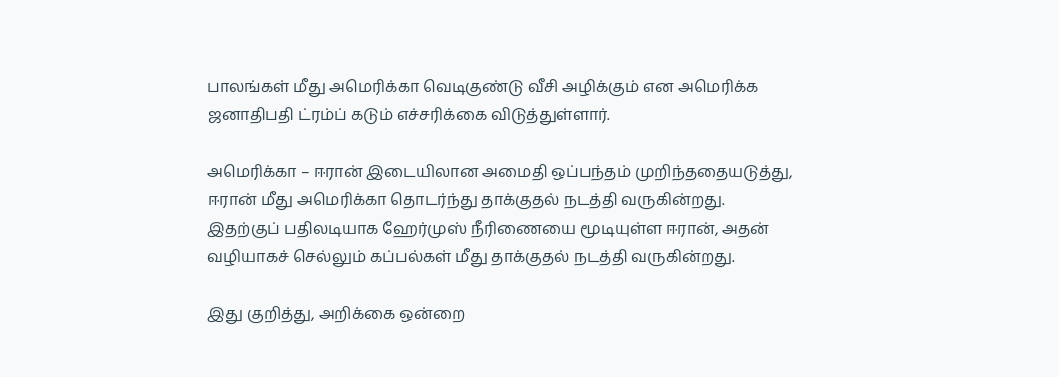பாலங்கள் மீது அமெரிக்கா வெடிகுண்டு வீசி அழிக்கும் என அமெரிக்க ஜனாதிபதி ட்ரம்ப் கடும் எச்சரிக்கை விடுத்துள்ளார்.

அமெரிக்கா – ஈரான் இடையிலான அமைதி ஒப்பந்தம் முறிந்ததையடுத்து, ஈரான் மீது அமெரிக்கா தொடர்ந்து தாக்குதல் நடத்தி வருகின்றது. இதற்குப் பதிலடியாக ஹேர்முஸ் நீரிணையை மூடியுள்ள ஈரான், அதன் வழியாகச் செல்லும் கப்பல்கள் மீது தாக்குதல் நடத்தி வருகின்றது.

இது குறித்து, அறிக்கை ஒன்றை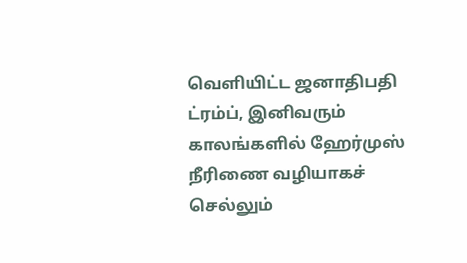வெளியிட்ட ஜனாதிபதி ட்ரம்ப், இனிவரும் காலங்களில் ஹேர்முஸ் நீரிணை வழியாகச் செல்லும்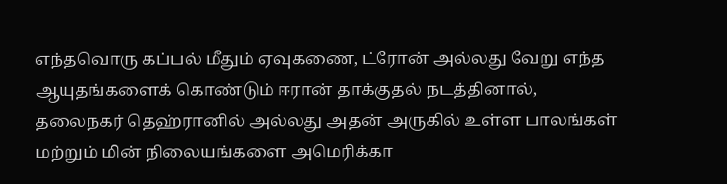எந்தவொரு கப்பல் மீதும் ஏவுகணை, ட்ரோன் அல்லது வேறு எந்த ஆயுதங்களைக் கொண்டும் ஈரான் தாக்குதல் நடத்தினால், தலைநகர் தெஹ்ரானில் அல்லது அதன் அருகில் உள்ள பாலங்கள் மற்றும் மின் நிலையங்களை அமெரிக்கா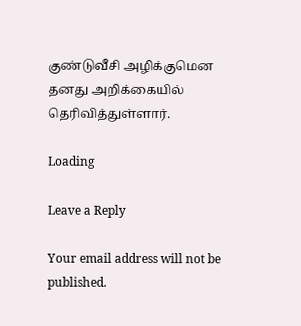குண்டுவீசி அழிக்குமென தனது அறிக்கையில் தெரிவித்துள்ளார்.

Loading

Leave a Reply

Your email address will not be published.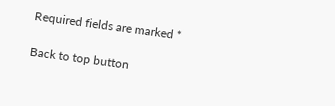Required fields are marked *

Back to top button